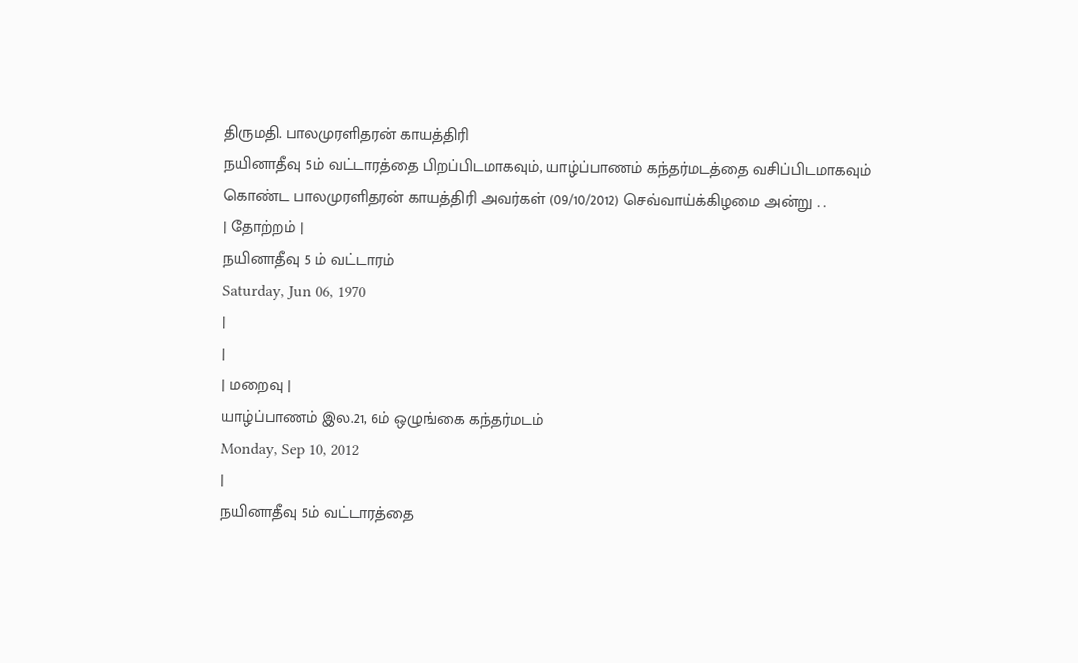திருமதி. பாலமுரளிதரன் காயத்திரி
நயினாதீவு 5ம் வட்டாரத்தை பிறப்பிடமாகவும், யாழ்ப்பாணம் கந்தர்மடத்தை வசிப்பிடமாகவும் கொண்ட பாலமுரளிதரன் காயத்திரி அவர்கள் (09/10/2012) செவ்வாய்க்கிழமை அன்று . .
| தோற்றம் |
நயினாதீவு 5 ம் வட்டாரம்
Saturday, Jun 06, 1970
|
|
| மறைவு |
யாழ்ப்பாணம் இல.21, 6ம் ஒழுங்கை கந்தர்மடம்
Monday, Sep 10, 2012
|
நயினாதீவு 5ம் வட்டாரத்தை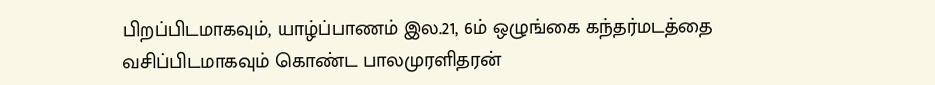பிறப்பிடமாகவும், யாழ்ப்பாணம் இல.21, 6ம் ஒழுங்கை கந்தர்மடத்தை வசிப்பிடமாகவும் கொண்ட பாலமுரளிதரன்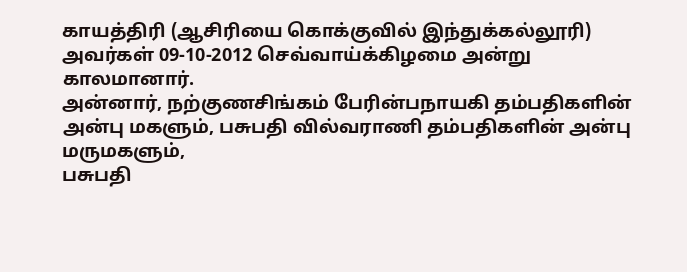காயத்திரி (ஆசிரியை கொக்குவில் இந்துக்கல்லூரி) அவர்கள் 09-10-2012 செவ்வாய்க்கிழமை அன்று காலமானார்.
அன்னார், நற்குணசிங்கம் பேரின்பநாயகி தம்பதிகளின் அன்பு மகளும், பசுபதி வில்வராணி தம்பதிகளின் அன்பு மருமகளும்,
பசுபதி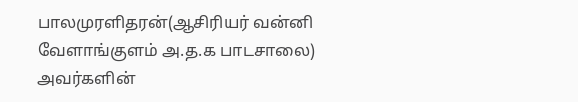பாலமுரளிதரன்(ஆசிரியர் வன்னி வேளாங்குளம் அ.த.க பாடசாலை) அவர்களின்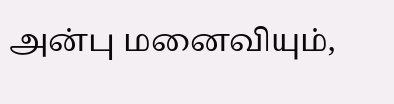அன்பு மனைவியும்,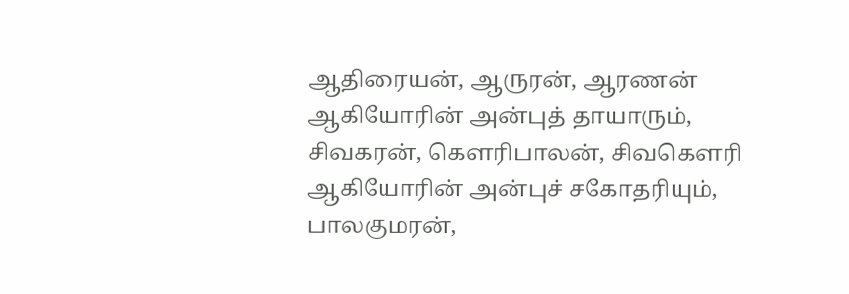ஆதிரையன், ஆருரன், ஆரணன் ஆகியோரின் அன்புத் தாயாரும்,
சிவகரன், கௌரிபாலன், சிவகௌரி ஆகியோரின் அன்புச் சகோதரியும்,
பாலகுமரன்,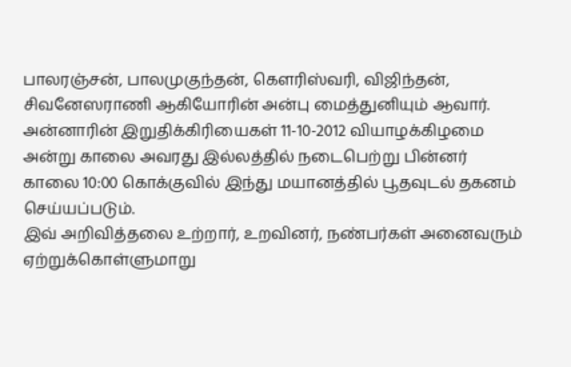பாலரஞ்சன், பாலமுகுந்தன், கௌரிஸ்வரி, விஜிந்தன், சிவனேஸராணி ஆகியோரின் அன்பு மைத்துனியும் ஆவார்.
அன்னாரின் இறுதிக்கிரியைகள் 11-10-2012 வியாழக்கிழமை அன்று காலை அவரது இல்லத்தில் நடைபெற்று பின்னர் காலை 10:00 கொக்குவில் இந்து மயானத்தில் பூதவுடல் தகனம் செய்யப்படும்.
இவ் அறிவித்தலை உற்றார், உறவினர், நண்பர்கள் அனைவரும் ஏற்றுக்கொள்ளுமாறு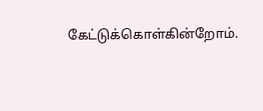கேட்டுக்கொள்கின்றோம்.